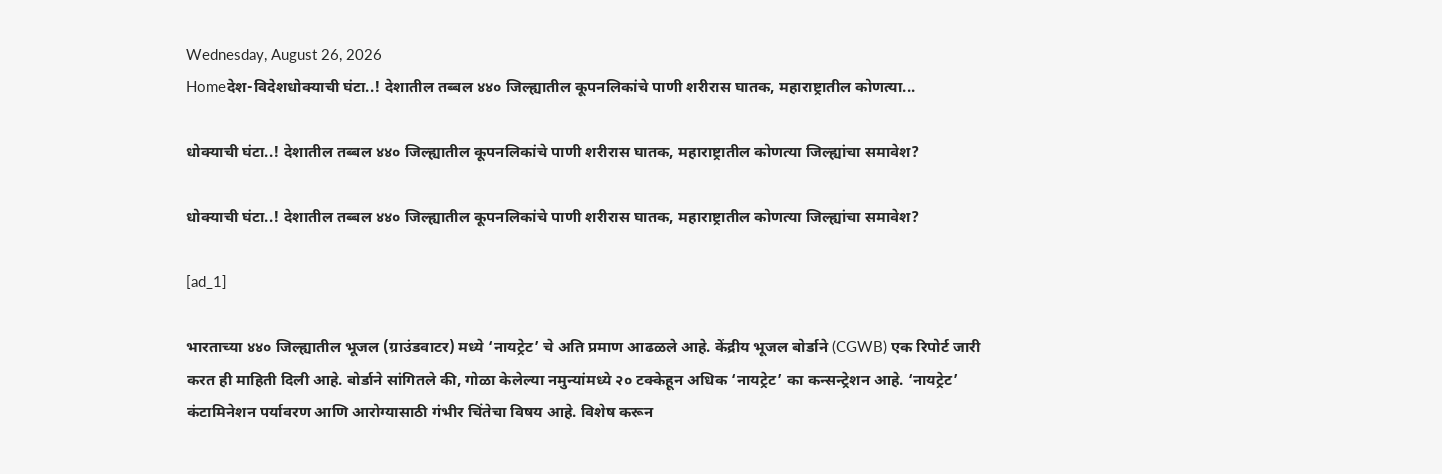Wednesday, August 26, 2026
Homeदेश-विदेशधोक्याची घंटा..! देशातील तब्बल ४४० जिल्ह्यातील कूपनलिकांचे पाणी शरीरास घातक, महाराष्ट्रातील कोणत्या...

धोक्याची घंटा..! देशातील तब्बल ४४० जिल्ह्यातील कूपनलिकांचे पाणी शरीरास घातक, महाराष्ट्रातील कोणत्या जिल्ह्यांचा समावेश?

धोक्याची घंटा..! देशातील तब्बल ४४० जिल्ह्यातील कूपनलिकांचे पाणी शरीरास घातक, महाराष्ट्रातील कोणत्या जिल्ह्यांचा समावेश?

[ad_1]

भारताच्या ४४० जिल्ह्यातील भूजल (ग्राउंडवाटर) मध्ये ‘नायट्रेट’ चे अति प्रमाण आढळले आहे. केंद्रीय भूजल बोर्डाने (CGWB) एक रिपोर्ट जारी करत ही माहिती दिली आहे. बोर्डाने सांगितले की, गोळा केलेल्या नमुन्यांमध्ये २० टक्केहून अधिक ‘नायट्रेट’ का कन्सन्ट्रेशन आहे. ‘नायट्रेट’ कंटामिनेशन पर्यावरण आणि आरोग्यासाठी गंभीर चिंतेचा विषय आहे. विशेष करून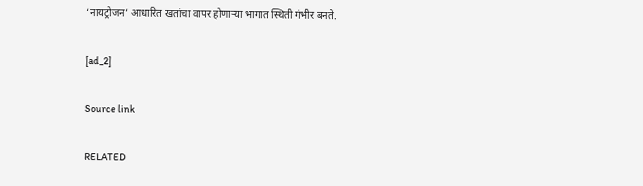‘नायट्रोजन’ आधारित खतांचा वापर होणाऱ्या भागात स्थिती गंभीर बनते.

[ad_2]

Source link

RELATED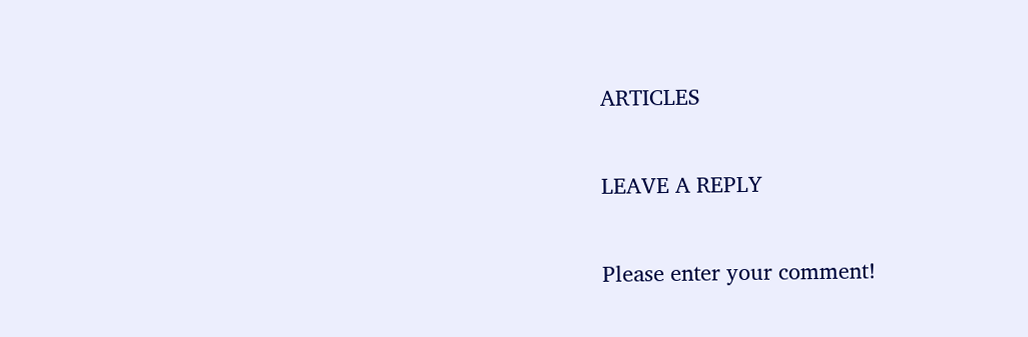ARTICLES

LEAVE A REPLY

Please enter your comment!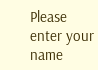Please enter your name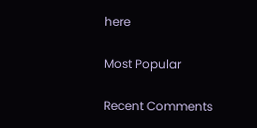here

Most Popular

Recent Comments